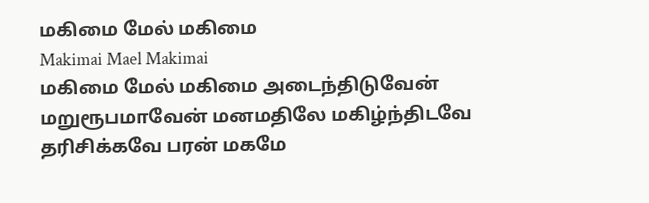மகிமை மேல் மகிமை
Makimai Mael Makimai
மகிமை மேல் மகிமை அடைந்திடுவேன் மறுரூபமாவேன் மனமதிலே மகிழ்ந்திடவே தரிசிக்கவே பரன் மகமே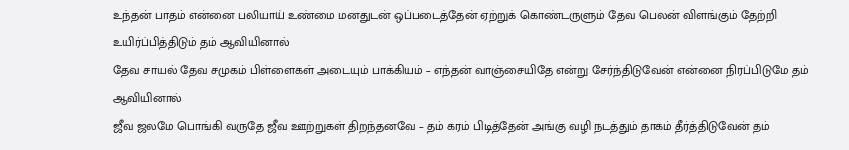உந்தன் பாதம் என்னை பலியாய் உண்மை மனதுடன் ஒப்படைத்தேன் ஏற்றுக் கொண்டருளும் தேவ பெலன் விளங்கும் தேற்றி உயிர்ப்பித்திடும் தம் ஆவியினால்
தேவ சாயல் தேவ சமுகம் பிள்ளைகள் அடையும் பாக்கியம் – எந்தன் வாஞ்சையிதே என்று சேர்ந்திடுவேன் என்னை நிரப்பிடுமே தம் ஆவியினால்
ஜீவ ஜலமே பொங்கி வருதே ஜீவ ஊற்றுகள் திறந்தனவே – தம் கரம் பிடித்தேன் அங்கு வழி நடத்தும் தாகம் தீர்த்திடுவேன் தம்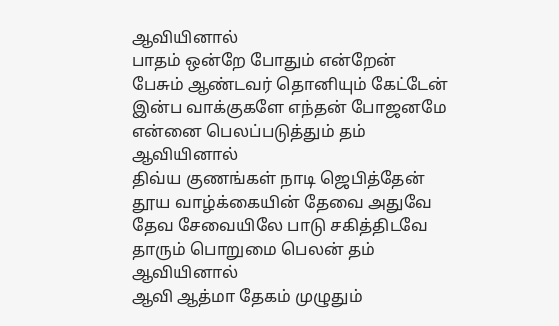ஆவியினால்
பாதம் ஒன்றே போதும் என்றேன் பேசும் ஆண்டவர் தொனியும் கேட்டேன் இன்ப வாக்குகளே எந்தன் போஜனமே என்னை பெலப்படுத்தும் தம் ஆவியினால்
திவ்ய குணங்கள் நாடி ஜெபித்தேன் தூய வாழ்க்கையின் தேவை அதுவே தேவ சேவையிலே பாடு சகித்திடவே தாரும் பொறுமை பெலன் தம் ஆவியினால்
ஆவி ஆத்மா தேகம் முழுதும்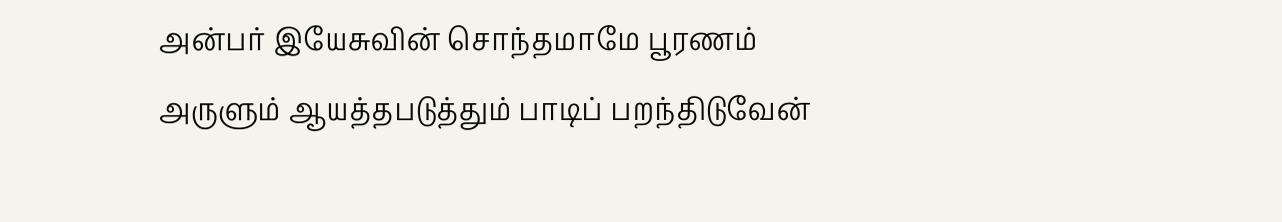அன்பர் இயேசுவின் சொந்தமாமே பூரணம் அருளும் ஆயத்தபடுத்தும் பாடிப் பறந்திடுவேன்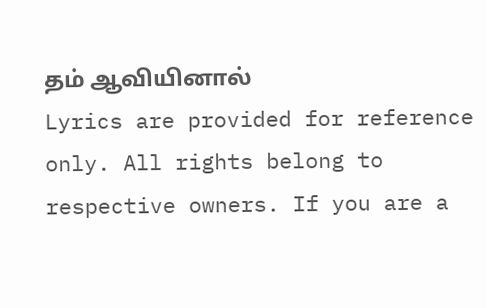தம் ஆவியினால்
Lyrics are provided for reference only. All rights belong to respective owners. If you are a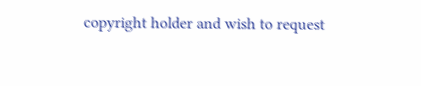copyright holder and wish to request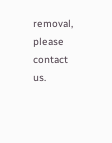removal, please contact us.